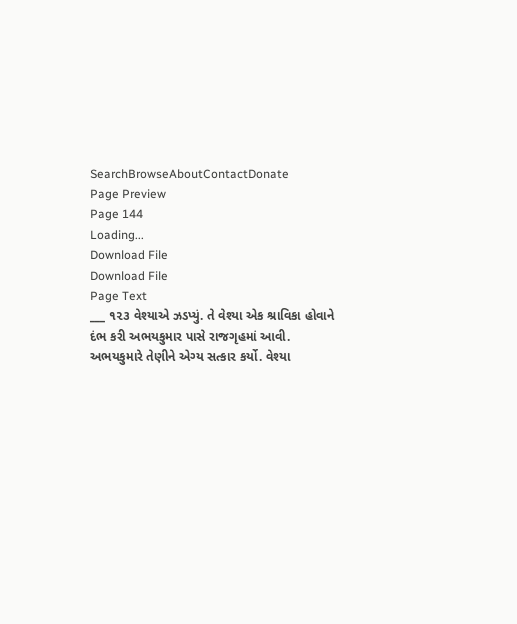SearchBrowseAboutContactDonate
Page Preview
Page 144
Loading...
Download File
Download File
Page Text
___ ૧૨૩ વેશ્યાએ ઝડપ્યું. તે વેશ્યા એક શ્રાવિકા હોવાને દંભ કરી અભયકુમાર પાસે રાજગૃહમાં આવી. અભયકુમારે તેણીને એગ્ય સત્કાર કર્યો. વેશ્યા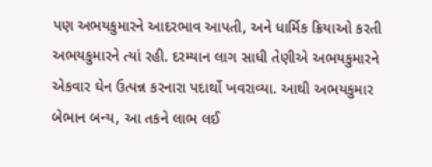પણ અભયકુમારને આદરભાવ આપતી, અને ધાર્મિક ક્રિયાઓ કરતી અભયકુમારને ત્યાં રહી. દરમ્યાન લાગ સાધી તેણીએ અભયકુમારને એકવાર ઘેન ઉત્પન્ન કરનારા પદાર્થો ખવરાવ્યા. આથી અભયકુમાર બેભાન બન્ય, આ તકને લાભ લઈ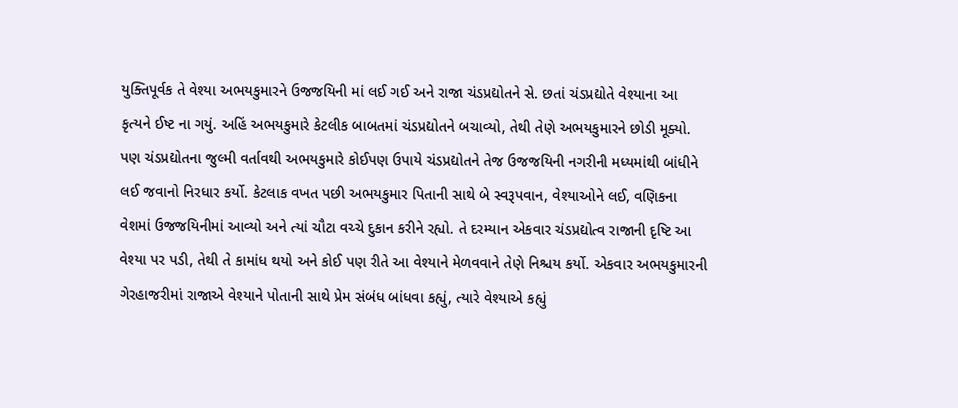યુક્તિપૂર્વક તે વેશ્યા અભયકુમારને ઉજજયિની માં લઈ ગઈ અને રાજા ચંડપ્રદ્યોતને સે. છતાં ચંડપ્રદ્યોતે વેશ્યાના આ કૃત્યને ઈષ્ટ ના ગયું. અહિં અભયકુમારે કેટલીક બાબતમાં ચંડપ્રદ્યોતને બચાવ્યો, તેથી તેણે અભયકુમારને છોડી મૂક્યો. પણ ચંડપ્રદ્યોતના જુલ્મી વર્તાવથી અભયકુમારે કોઈપણ ઉપાયે ચંડપ્રદ્યોતને તેજ ઉજજયિની નગરીની મધ્યમાંથી બાંધીને લઈ જવાનો નિરધાર કર્યો. કેટલાક વખત પછી અભયકુમાર પિતાની સાથે બે સ્વરૂપવાન, વેશ્યાઓને લઈ, વણિકના વેશમાં ઉજજયિનીમાં આવ્યો અને ત્યાં ચૌટા વચ્ચે દુકાન કરીને રહ્યો. તે દરમ્યાન એકવાર ચંડપ્રદ્યોત્વ રાજાની દૃષ્ટિ આ વેશ્યા પર પડી, તેથી તે કામાંધ થયો અને કોઈ પણ રીતે આ વેશ્યાને મેળવવાને તેણે નિશ્ચય કર્યો. એકવાર અભયકુમારની ગેરહાજરીમાં રાજાએ વેશ્યાને પોતાની સાથે પ્રેમ સંબંધ બાંધવા કહ્યું, ત્યારે વેશ્યાએ કહ્યું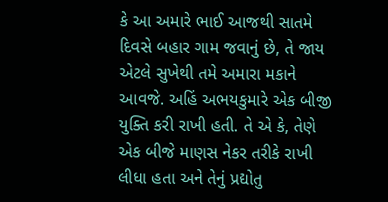કે આ અમારે ભાઈ આજથી સાતમે દિવસે બહાર ગામ જવાનું છે, તે જાય એટલે સુખેથી તમે અમારા મકાને આવજે. અહિં અભયકુમારે એક બીજી યુક્તિ કરી રાખી હતી. તે એ કે, તેણે એક બીજે માણસ નેકર તરીકે રાખી લીધા હતા અને તેનું પ્રદ્યોતુ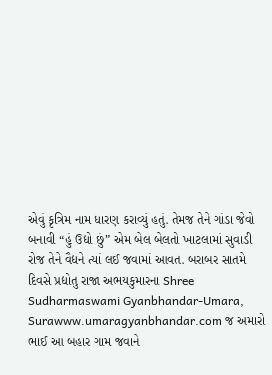એવું કૃત્રિમ નામ ધારણ કરાવ્યું હતું. તેમજ તેને ગાંડા જેવો બનાવી “હું ઉદ્યો છું” એમ બેલ બેલતો ખાટલામાં સુવાડી રોજ તેને વૈદ્યને ત્યાં લઈ જવામાં આવત. બરાબર સાતમે દિવસે પ્રદ્યોતુ રાજા અભયકુમારના Shree Sudharmaswami Gyanbhandar-Umara, Surawww.umaragyanbhandar.com જ અમારો ભાઈ આ બહાર ગામ જવાને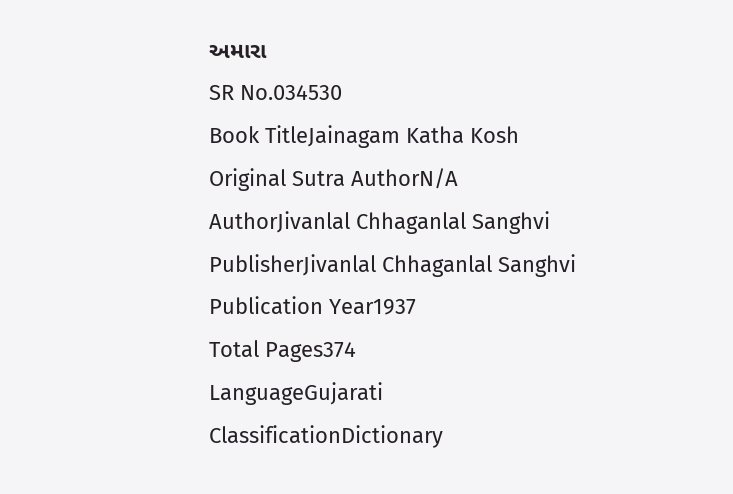અમારા
SR No.034530
Book TitleJainagam Katha Kosh
Original Sutra AuthorN/A
AuthorJivanlal Chhaganlal Sanghvi
PublisherJivanlal Chhaganlal Sanghvi
Publication Year1937
Total Pages374
LanguageGujarati
ClassificationDictionary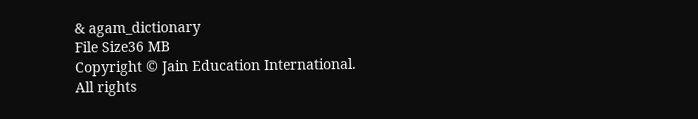& agam_dictionary
File Size36 MB
Copyright © Jain Education International. All rights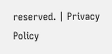reserved. | Privacy Policy